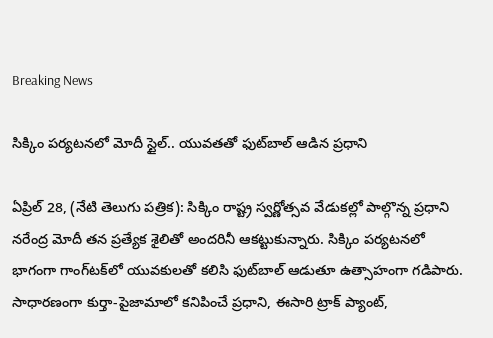Breaking News

సిక్కిం పర్యటనలో మోదీ స్టైల్.. యువతతో ఫుట్‌బాల్ ఆడిన ప్రధాని

ఏప్రిల్ 28, (నేటి తెలుగు పత్రిక): సిక్కిం రాష్ట్ర స్వర్ణోత్సవ వేడుకల్లో పాల్గొన్న ప్రధాని నరేంద్ర మోదీ తన ప్రత్యేక శైలితో అందరినీ ఆకట్టుకున్నారు. సిక్కిం పర్యటనలో భాగంగా గాంగ్‌టక్‌లో యువకులతో కలిసి ఫుట్‌బాల్ ఆడుతూ ఉత్సాహంగా గడిపారు. సాధారణంగా కుర్తా-పైజామాలో కనిపించే ప్రధాని, ఈసారి ట్రాక్ ప్యాంట్,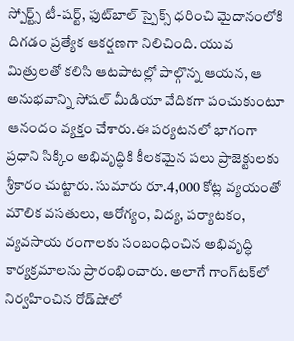స్పోర్ట్స్ టీ-షర్ట్, ఫుట్‌బాల్ స్పైక్స్ ధరించి మైదానంలోకి దిగడం ప్రత్యేక ఆకర్షణగా నిలిచింది. యువ మిత్రులతో కలిసి ఆటపాటల్లో పాల్గొన్న ఆయన, ఆ అనుభవాన్ని సోషల్ మీడియా వేదికగా పంచుకుంటూ ఆనందం వ్యక్తం చేశారు.ఈ పర్యటనలో భాగంగా ప్రధాని సిక్కిం అభివృద్ధికి కీలకమైన పలు ప్రాజెక్టులకు శ్రీకారం చుట్టారు. సుమారు రూ.4,000 కోట్ల వ్యయంతో మౌలిక వసతులు, ఆరోగ్యం, విద్య, పర్యాటకం, వ్యవసాయ రంగాలకు సంబంధించిన అభివృద్ధి కార్యక్రమాలను ప్రారంభించారు. అలాగే గాంగ్‌టక్‌లో నిర్వహించిన రోడ్‌షోలో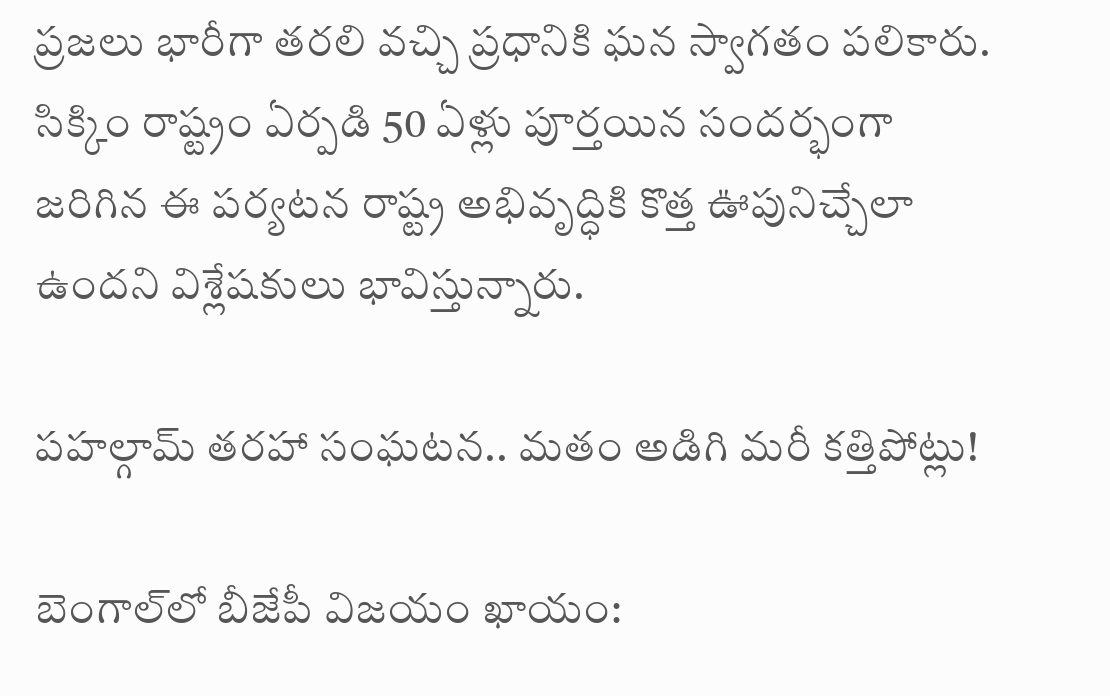ప్రజలు భారీగా తరలి వచ్చి ప్రధానికి ఘన స్వాగతం పలికారు. సిక్కిం రాష్ట్రం ఏర్పడి 50 ఏళ్లు పూర్తయిన సందర్భంగా జరిగిన ఈ పర్యటన రాష్ట్ర అభివృద్ధికి కొత్త ఊపునిచ్చేలా ఉందని విశ్లేషకులు భావిస్తున్నారు.

పహల్గామ్ తరహా సంఘటన.. మతం అడిగి మరీ కత్తిపోట్లు!

బెంగాల్‌లో బీజేపీ విజయం ఖాయం: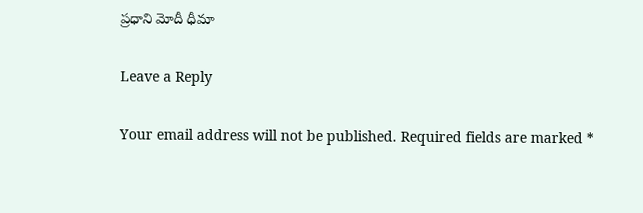ప్రధాని మోదీ ధీమా

Leave a Reply

Your email address will not be published. Required fields are marked *